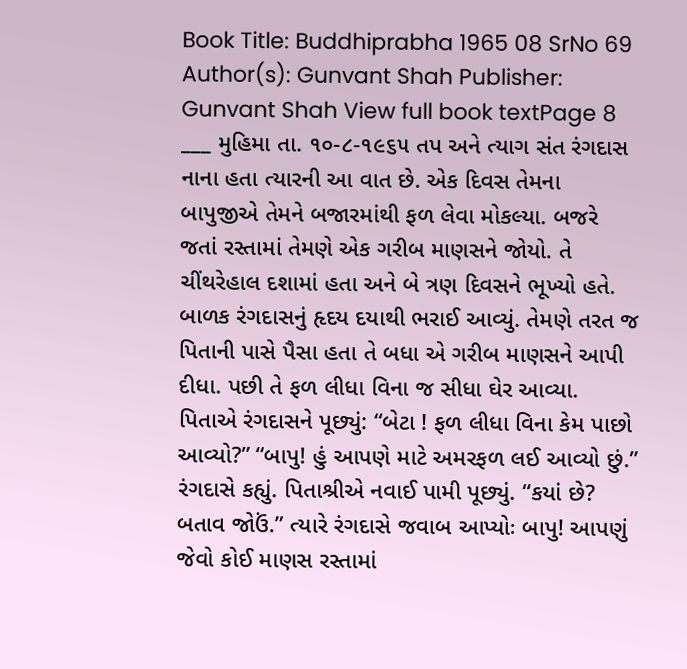Book Title: Buddhiprabha 1965 08 SrNo 69 Author(s): Gunvant Shah Publisher: Gunvant Shah View full book textPage 8
___ મુહિમા તા. ૧૦-૮-૧૯૬૫ તપ અને ત્યાગ સંત રંગદાસ નાના હતા ત્યારની આ વાત છે. એક દિવસ તેમના બાપુજીએ તેમને બજારમાંથી ફળ લેવા મોકલ્યા. બજરે જતાં રસ્તામાં તેમણે એક ગરીબ માણસને જોયો. તે ચીંથરેહાલ દશામાં હતા અને બે ત્રણ દિવસને ભૂખ્યો હતે. બાળક રંગદાસનું હૃદય દયાથી ભરાઈ આવ્યું. તેમણે તરત જ પિતાની પાસે પૈસા હતા તે બધા એ ગરીબ માણસને આપી દીધા. પછી તે ફળ લીધા વિના જ સીધા ઘેર આવ્યા. પિતાએ રંગદાસને પૂછ્યું: “બેટા ! ફળ લીધા વિના કેમ પાછો આવ્યો?” “બાપુ! હું આપણે માટે અમરફળ લઈ આવ્યો છું.” રંગદાસે કહ્યું. પિતાશ્રીએ નવાઈ પામી પૂછ્યું. “કયાં છે? બતાવ જોઉં.” ત્યારે રંગદાસે જવાબ આપ્યોઃ બાપુ! આપણું જેવો કોઈ માણસ રસ્તામાં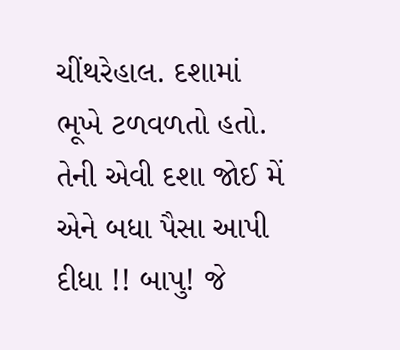ચીંથરેહાલ. દશામાં ભૂખે ટળવળતો હતો. તેની એવી દશા જોઈ મેં એને બધા પૈસા આપી દીધા !! બાપુ! જે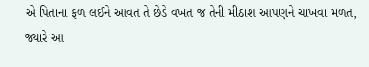એ પિતાના ફળ લઈને આવત તે છેડે વખત જ તેની મીઠાશ આપણને ચાખવા મળત, જ્યારે આ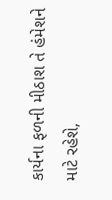કાર્યના ફળની મીઠાશ તે હંમેશને માટે રહેશે,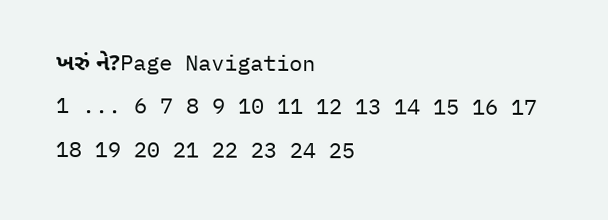ખરું ને?Page Navigation
1 ... 6 7 8 9 10 11 12 13 14 15 16 17 18 19 20 21 22 23 24 25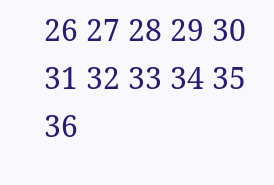26 27 28 29 30 31 32 33 34 35 36